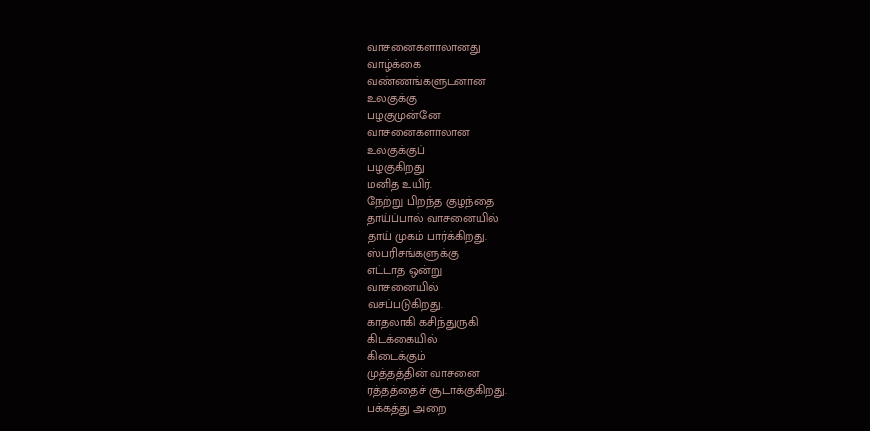வாசனைகளாலானது
வாழ்க்கை
வண்ணங்களுடனான
உலகுக்கு
பழகுமுன்னே
வாசனைகளாலான
உலகுக்குப்
பழகுகிறது
மனித உயிர்.
நேற்று பிறந்த குழந்தை
தாய்ப்பால் வாசனையில்
தாய் முகம் பார்க்கிறது.
ஸ்பரிசங்களுக்கு
எட்டாத ஒன்று
வாசனையில்
வசப்படுகிறது.
காதலாகி கசிந்துருகி
கிடக்கையில்
கிடைக்கும்
முத்தத்தின் வாசனை
ரத்தத்தைச் சூடாக்குகிறது.
பக்கத்து அறை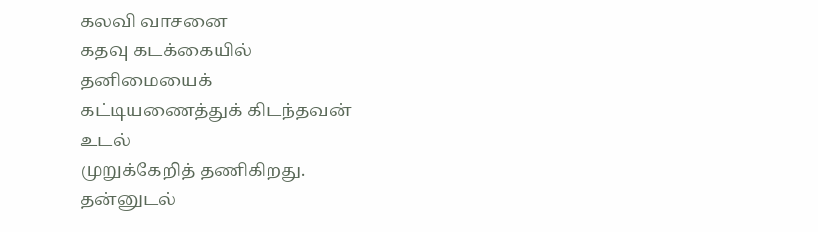கலவி வாசனை
கதவு கடக்கையில்
தனிமையைக்
கட்டியணைத்துக் கிடந்தவன்
உடல்
முறுக்கேறித் தணிகிறது.
தன்னுடல்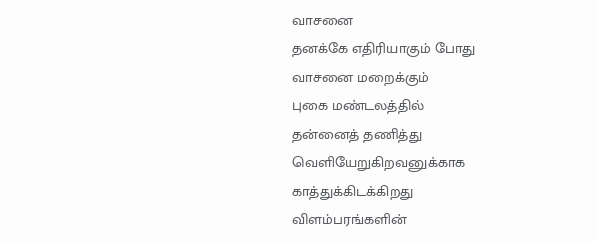வாசனை
தனக்கே எதிரியாகும் போது
வாசனை மறைக்கும்
புகை மண்டலத்தில்
தன்னைத் தணித்து
வெளியேறுகிறவனுக்காக
காத்துக்கிடக்கிறது
விளம்பரங்களின்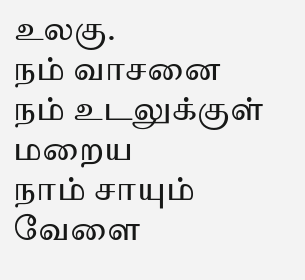உலகு.
நம் வாசனை
நம் உடலுக்குள்
மறைய
நாம் சாயும் வேளை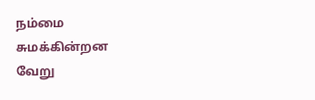நம்மை
சுமக்கின்றன
வேறு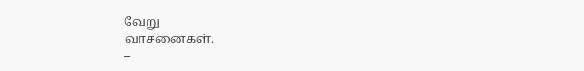வேறு
வாசனைகள்.
–